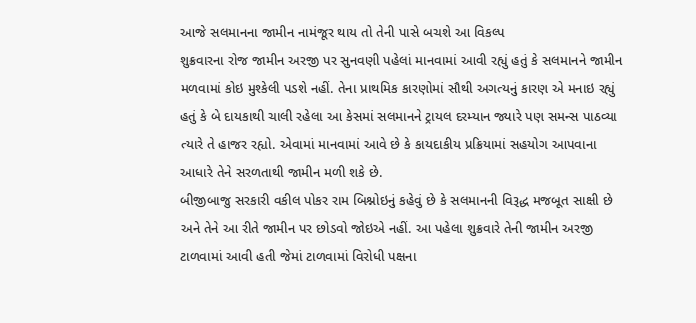આજે સલમાનના જામીન નામંજૂર થાય તો તેની પાસે બચશે આ વિકલ્પ
શુક્રવારના રોજ જામીન અરજી પર સુનવણી પહેલાં માનવામાં આવી રહ્યું હતું કે સલમાનને જામીન મળવામાં કોઇ મુશ્કેલી પડશે નહીં. તેના પ્રાથમિક કારણોમાં સૌથી અગત્યનું કારણ એ મનાઇ રહ્યું હતું કે બે દાયકાથી ચાલી રહેલા આ કેસમાં સલમાનને ટ્રાયલ દરમ્યાન જ્યારે પણ સમન્સ પાઠવ્યા ત્યારે તે હાજર રહ્યો. એવામાં માનવામાં આવે છે કે કાયદાકીય પ્રક્રિયામાં સહયોગ આપવાના આધારે તેને સરળતાથી જામીન મળી શકે છે.
બીજીબાજુ સરકારી વકીલ પોકર રામ બિશ્નોઇનું કહેવું છે કે સલમાનની વિરૂદ્ધ મજબૂત સાક્ષી છે અને તેને આ રીતે જામીન પર છોડવો જોઇએ નહીં. આ પહેલા શુક્રવારે તેની જામીન અરજી ટાળવામાં આવી હતી જેમાં ટાળવામાં વિરોધી પક્ષના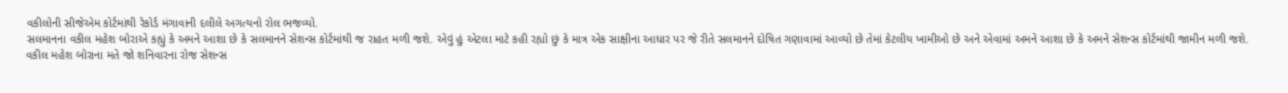વકીલોની સીજેએમ કોર્ટમાંથી રેકોર્ડ મંગાવાની દલીલે અગત્યનો રોલ ભજવ્યો.
સલમાનના વકીલ મહેશ બોરાએ કહ્યું કે અમને આશા છે કે સલમાનને સેશન્સ કોર્ટમાંથી જ રાહત મળી જશે. એવું હું એટલા માટે કહી રહ્યો છું કે માત્ર એક સાક્ષીના આધાર પર જે રીતે સલમાનને દોષિત ગણાવામાં આવ્યો છે તેમાં કેટલીય ખામીઓ છે અને એવામાં અમને આશા છે કે અમને સેશન્સ કોર્ટમાંથી જામીન મળી જશે.
વકીલ મહેશ બોરાના મતે જો શનિવારના રોજ સેશન્સ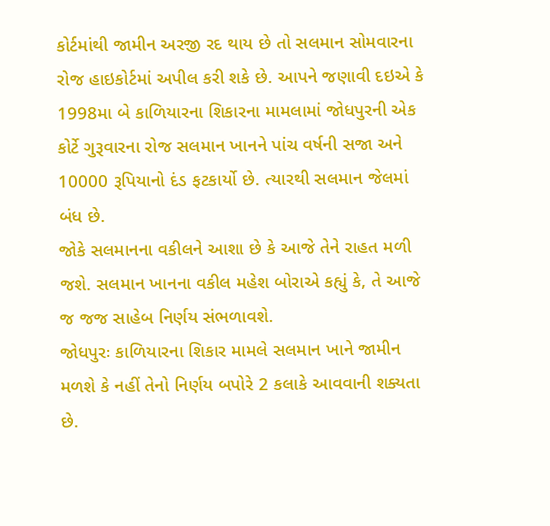કોર્ટમાંથી જામીન અરજી રદ થાય છે તો સલમાન સોમવારના રોજ હાઇકોર્ટમાં અપીલ કરી શકે છે. આપને જણાવી દઇએ કે 1998મા બે કાળિયારના શિકારના મામલામાં જોધપુરની એક કોર્ટે ગુરૂવારના રોજ સલમાન ખાનને પાંચ વર્ષની સજા અને 10000 રૂપિયાનો દંડ ફટકાર્યો છે. ત્યારથી સલમાન જેલમાં બંધ છે.
જોકે સલમાનના વકીલને આશા છે કે આજે તેને રાહત મળી જશે. સલમાન ખાનના વકીલ મહેશ બોરાએ કહ્યું કે, તે આજે જ જજ સાહેબ નિર્ણય સંભળાવશે.
જોધપુરઃ કાળિયારના શિકાર મામલે સલમાન ખાને જામીન મળશે કે નહીં તેનો નિર્ણય બપોરે 2 કલાકે આવવાની શક્યતા છે.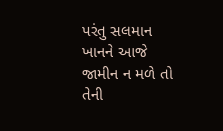પરંતુ સલમાન ખાનને આજે જામીન ન મળે તો તેની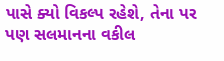પાસે ક્યો વિકલ્પ રહેશે, તેના પર પણ સલમાનના વકીલ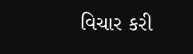વિચાર કરી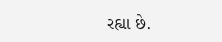રહ્યા છે.